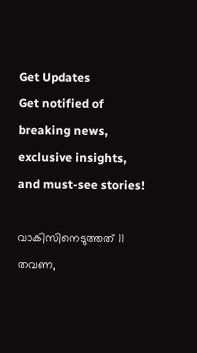Get Updates
Get notified of breaking news, exclusive insights, and must-see stories!

വാകിസിനെടുത്തത് 11 തവണ,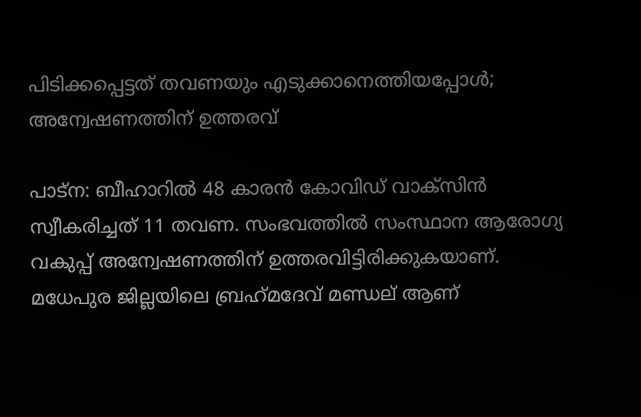പിടിക്കപ്പെട്ടത് തവണയും എടുക്കാനെത്തിയപ്പോള്‍; അന്വേഷണത്തിന് ഉത്തരവ്

പാട്‌ന: ബീഹാറില്‍ 48 കാരന്‍ കോവിഡ് വാക്‌സിന്‍ സ്വീകരിച്ചത് 11 തവണ. സംഭവത്തില്‍ സംസ്ഥാന ആരോഗ്യ വകുപ്പ് അന്വേഷണത്തിന് ഉത്തരവിട്ടിരിക്കുകയാണ്. മധേപുര ജില്ലയിലെ ബ്രഹ്‌മദേവ് മണ്ഡല് ആണ്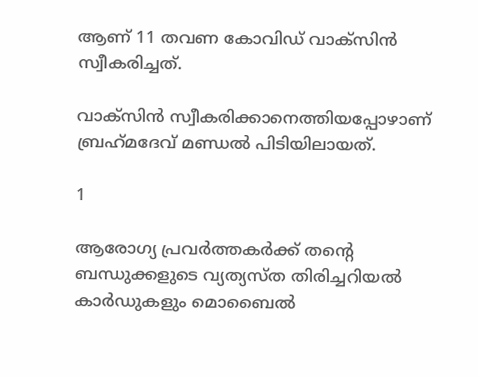ആണ് 11 തവണ കോവിഡ് വാക്‌സിന്‍ സ്വീകരിച്ചത്.

വാക്‌സിന്‍ സ്വീകരിക്കാനെത്തിയപ്പോഴാണ് ബ്രഹ്‌മദേവ് മണ്ഡല്‍ പിടിയിലായത്.

1

ആരോഗ്യ പ്രവര്‍ത്തകര്‍ക്ക് തന്റെ ബന്ധുക്കളുടെ വ്യത്യസ്ത തിരിച്ചറിയല്‍ കാര്‍ഡുകളും മൊബൈല്‍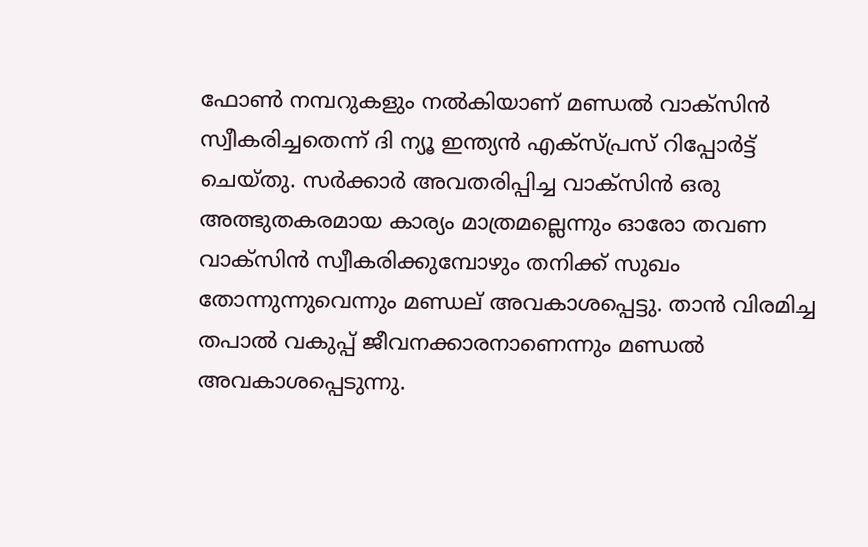ഫോണ്‍ നമ്പറുകളും നല്‍കിയാണ് മണ്ഡല്‍ വാക്‌സിന്‍ സ്വീകരിച്ചതെന്ന് ദി ന്യൂ ഇന്ത്യന്‍ എക്സ്പ്രസ് റിപ്പോര്‍ട്ട് ചെയ്തു. സര്‍ക്കാര്‍ അവതരിപ്പിച്ച വാക്‌സിന്‍ ഒരു അത്ഭുതകരമായ കാര്യം മാത്രമല്ലെന്നും ഓരോ തവണ വാക്‌സിന്‍ സ്വീകരിക്കുമ്പോഴും തനിക്ക് സുഖം തോന്നുന്നുവെന്നും മണ്ഡല് അവകാശപ്പെട്ടു. താന്‍ വിരമിച്ച തപാല്‍ വകുപ്പ് ജീവനക്കാരനാണെന്നും മണ്ഡല്‍ അവകാശപ്പെടുന്നു.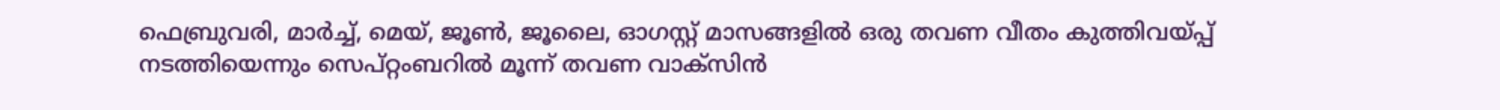ഫെബ്രുവരി, മാര്‍ച്ച്, മെയ്, ജൂണ്‍, ജൂലൈ, ഓഗസ്റ്റ് മാസങ്ങളില്‍ ഒരു തവണ വീതം കുത്തിവയ്പ്പ് നടത്തിയെന്നും സെപ്റ്റംബറില്‍ മൂന്ന് തവണ വാക്‌സിന്‍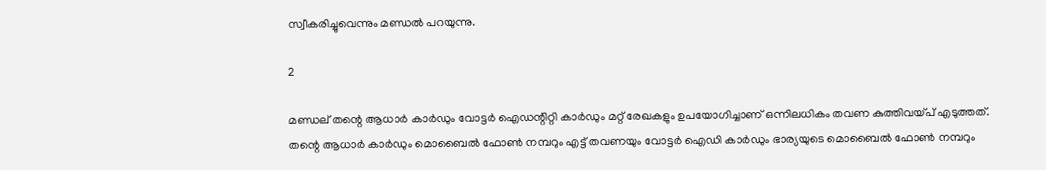സ്വീകരിച്ചുവെന്നും മണ്ഡല്‍ പറയുന്നു.

2

മണ്ഡല് തന്റെ ആധാര്‍ കാര്‍ഡും വോട്ടര്‍ ഐഡന്റിറ്റി കാര്‍ഡും മറ്റ് രേഖകളും ഉപയോഗിച്ചാണ് ഒന്നിലധികം തവണ കുത്തിവയ്പ് എടുത്തത്. തന്റെ ആധാര്‍ കാര്‍ഡും മൊബൈല്‍ ഫോണ്‍ നമ്പറും എട്ട് തവണയും വോട്ടര്‍ ഐഡി കാര്‍ഡും ഭാര്യയുടെ മൊബൈല്‍ ഫോണ്‍ നമ്പറും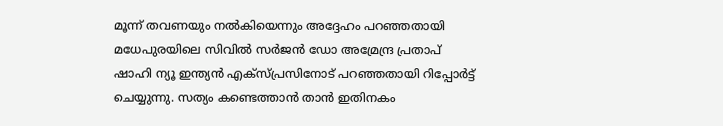മൂന്ന് തവണയും നല്‍കിയെന്നും അദ്ദേഹം പറഞ്ഞതായി മധേപുരയിലെ സിവില്‍ സര്‍ജന്‍ ഡോ അമ്രേന്ദ്ര പ്രതാപ് ഷാഹി ന്യൂ ഇന്ത്യന്‍ എക്സ്പ്രസിനോട് പറഞ്ഞതായി റിപ്പോര്‍ട്ട് ചെയ്യുന്നു. സത്യം കണ്ടെത്താന്‍ താന്‍ ഇതിനകം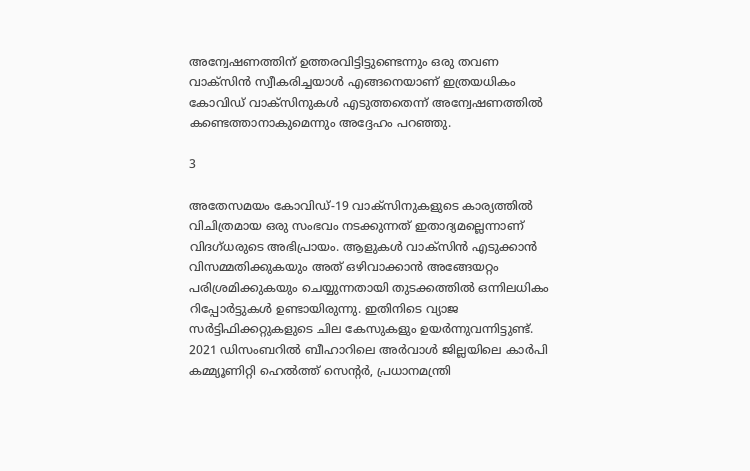അന്വേഷണത്തിന് ഉത്തരവിട്ടിട്ടുണ്ടെന്നും ഒരു തവണ വാക്‌സിന്‍ സ്വീകരിച്ചയാള്‍ എങ്ങനെയാണ് ഇത്രയധികം കോവിഡ് വാക്‌സിനുകള്‍ എടുത്തതെന്ന് അന്വേഷണത്തില്‍ കണ്ടെത്താനാകുമെന്നും അദ്ദേഹം പറഞ്ഞു.

3

അതേസമയം കോവിഡ്-19 വാക്സിനുകളുടെ കാര്യത്തില്‍ വിചിത്രമായ ഒരു സംഭവം നടക്കുന്നത് ഇതാദ്യമല്ലെന്നാണ് വിദഗ്ധരുടെ അഭിപ്രായം. ആളുകള്‍ വാക്‌സിന്‍ എടുക്കാന്‍ വിസമ്മതിക്കുകയും അത് ഒഴിവാക്കാന്‍ അങ്ങേയറ്റം പരിശ്രമിക്കുകയും ചെയ്യുന്നതായി തുടക്കത്തില്‍ ഒന്നിലധികം റിപ്പോര്‍ട്ടുകള്‍ ഉണ്ടായിരുന്നു. ഇതിനിടെ വ്യാജ സര്‍ട്ടിഫിക്കറ്റുകളുടെ ചില കേസുകളും ഉയര്‍ന്നുവന്നിട്ടുണ്ട്. 2021 ഡിസംബറില്‍ ബീഹാറിലെ അര്‍വാള്‍ ജില്ലയിലെ കാര്‍പി കമ്മ്യൂണിറ്റി ഹെല്‍ത്ത് സെന്റര്‍, പ്രധാനമന്ത്രി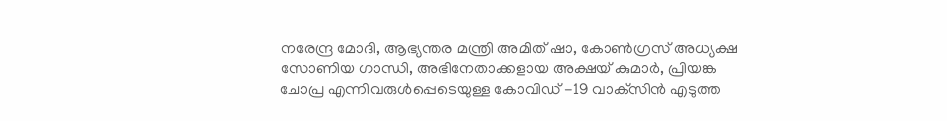നരേന്ദ്ര മോദി, ആഭ്യന്തര മന്ത്രി അമിത് ഷാ, കോണ്‍ഗ്രസ് അധ്യക്ഷ സോണിയ ഗാന്ധി, അഭിനേതാക്കളായ അക്ഷയ് കുമാര്‍, പ്രിയങ്ക ചോപ്ര എന്നിവരുള്‍പ്പെടെയുള്ള കോവിഡ് -19 വാക്‌സിന്‍ എടുത്ത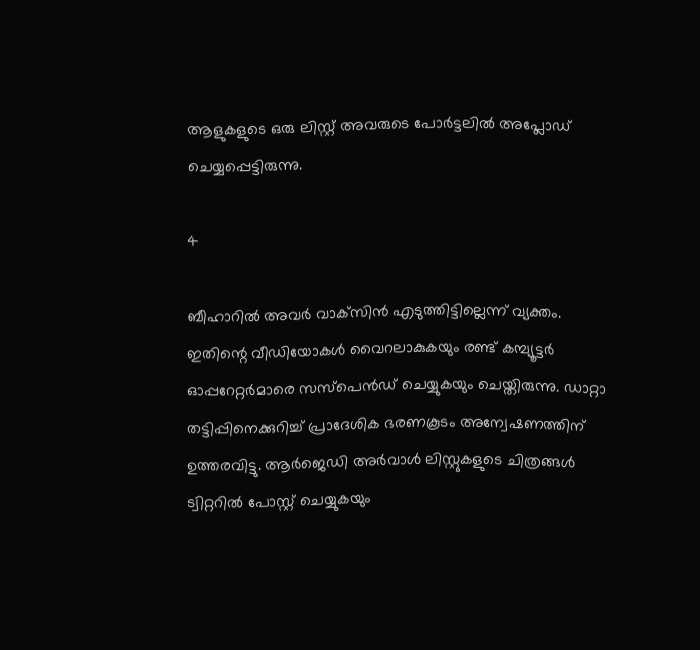ആളുകളുടെ ഒരു ലിസ്റ്റ് അവരുടെ പോര്‍ട്ടലില്‍ അപ്ലോഡ് ചെയ്യപ്പെട്ടിരുന്നു.

4

ബീഹാറില്‍ അവര്‍ വാക്‌സിന്‍ എടുത്തിട്ടില്ലെന്ന് വ്യക്തം. ഇതിന്റെ വീഡിയോകള്‍ വൈറലാകുകയും രണ്ട് കമ്പ്യൂട്ടര്‍ ഓപ്പറേറ്റര്‍മാരെ സസ്പെന്‍ഡ് ചെയ്യുകയും ചെയ്തിരുന്നു. ഡാറ്റാ തട്ടിപ്പിനെക്കുറിച്ച് പ്രാദേശിക ഭരണകൂടം അന്വേഷണത്തിന് ഉത്തരവിട്ടു. ആര്‍ജെഡി അര്‍വാള്‍ ലിസ്റ്റുകളുടെ ചിത്രങ്ങള്‍ ട്വിറ്ററില്‍ പോസ്റ്റ് ചെയ്യുകയും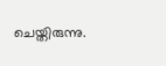ചെയ്തിരുന്നു.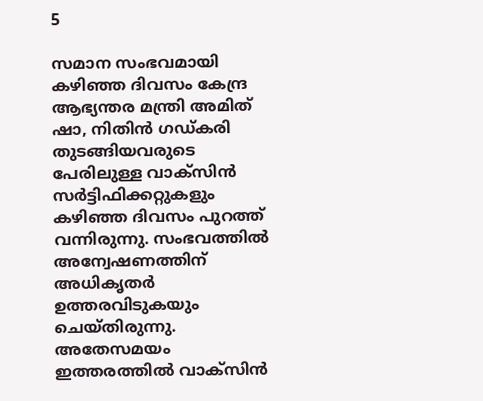5

സമാന സംഭവമായി കഴിഞ്ഞ ദിവസം കേന്ദ്ര ആഭ്യന്തര മന്ത്രി അമിത് ഷാ, നിതിന്‍ ഗഡ്കരി തുടങ്ങിയവരുടെ പേരിലുള്ള വാക്‌സിന്‍ സര്‍ട്ടിഫിക്കറ്റുകളും കഴിഞ്ഞ ദിവസം പുറത്ത് വന്നിരുന്നു. സംഭവത്തില്‍ അന്വേഷണത്തിന് അധികൃതര്‍ ഉത്തരവിടുകയും ചെയ്തിരുന്നു. അതേസമയം ഇത്തരത്തില്‍ വാക്‌സിന്‍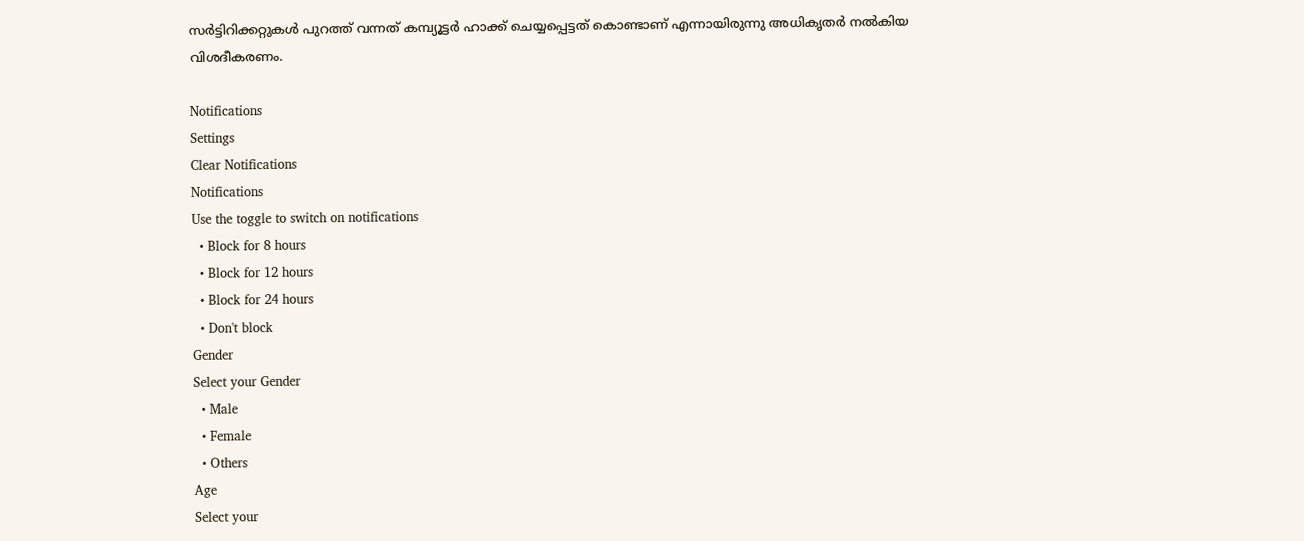സര്‍ട്ടിറിക്കറ്റുകള്‍ പുറത്ത് വന്നത് കമ്പ്യൂട്ടര്‍ ഹാക്ക് ചെയ്യപ്പെട്ടത് കൊണ്ടാണ് എന്നായിരുന്നു അധികൃതര്‍ നല്‍കിയ വിശദീകരണം.

Notifications
Settings
Clear Notifications
Notifications
Use the toggle to switch on notifications
  • Block for 8 hours
  • Block for 12 hours
  • Block for 24 hours
  • Don't block
Gender
Select your Gender
  • Male
  • Female
  • Others
Age
Select your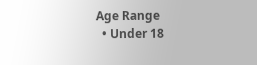Age Range
  • Under 18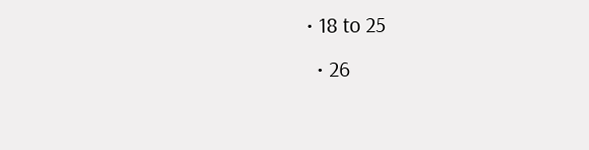• 18 to 25
  • 26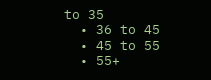to 35
  • 36 to 45
  • 45 to 55
  • 55+